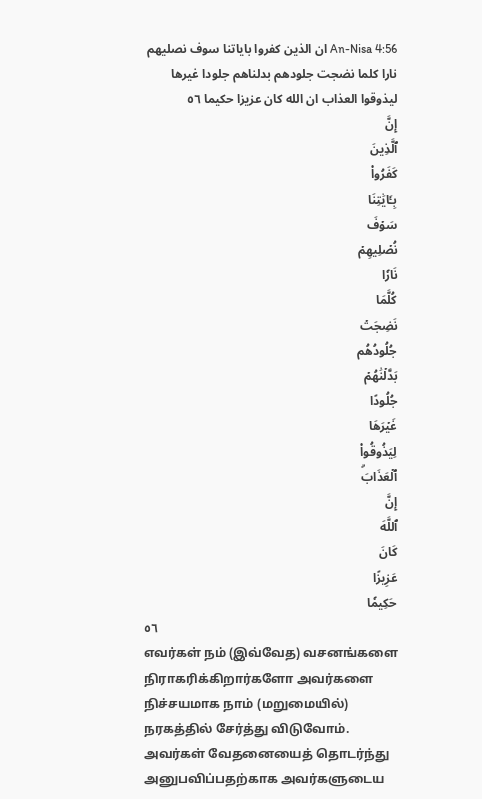An-Nisa 4:56 ان الذين كفروا باياتنا سوف نصليهم نارا كلما نضجت جلودهم بدلناهم جلودا غيرها ليذوقوا العذاب ان الله كان عزيزا حكيما ٥٦
إِنَّ
ٱلَّذِينَ
كَفَرُواْ
بِـَٔايَٰتِنَا
سَوۡفَ
نُصۡلِيهِمۡ
نَارٗا
كُلَّمَا
نَضِجَتۡ
جُلُودُهُم
بَدَّلۡنَٰهُمۡ
جُلُودًا
غَيۡرَهَا
لِيَذُوقُواْ
ٱلۡعَذَابَۗ
إِنَّ
ٱللَّهَ
كَانَ
عَزِيزًا
حَكِيمٗا
٥٦
எவர்கள் நம் (இவ்வேத) வசனங்களை நிராகரிக்கிறார்களோ அவர்களை நிச்சயமாக நாம் (மறுமையில்) நரகத்தில் சேர்த்து விடுவோம். அவர்கள் வேதனையைத் தொடர்ந்து அனுபவிப்பதற்காக அவர்களுடைய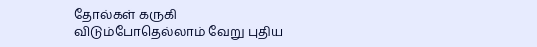தோல்கள் கருகி விடும்போதெல்லாம் வேறு புதிய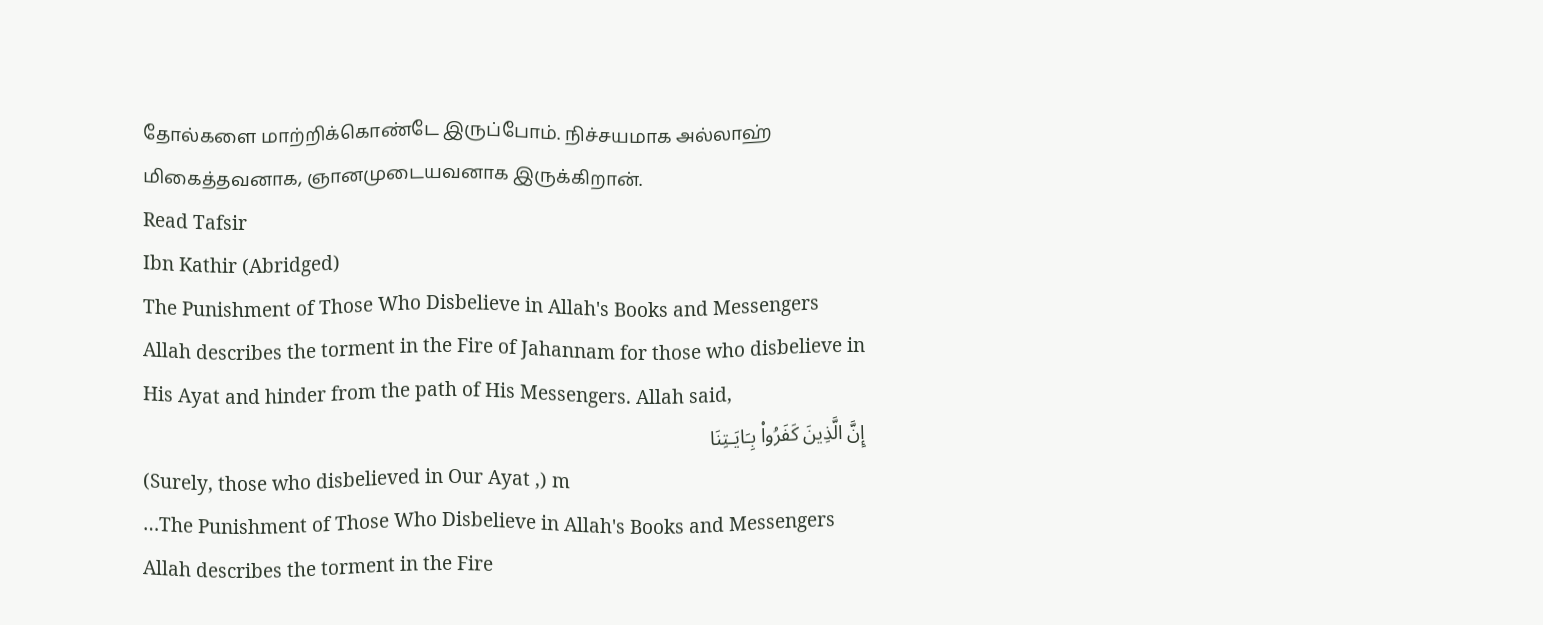தோல்களை மாற்றிக்கொண்டே இருப்போம். நிச்சயமாக அல்லாஹ் மிகைத்தவனாக, ஞானமுடையவனாக இருக்கிறான்.
Read Tafsir
Ibn Kathir (Abridged)
The Punishment of Those Who Disbelieve in Allah's Books and Messengers
Allah describes the torment in the Fire of Jahannam for those who disbelieve in His Ayat and hinder from the path of His Messengers. Allah said,
إِنَّ الَّذِينَ كَفَرُواْ بِـَايَـتِنَا
(Surely, those who disbelieved in Our Ayat ,) m
…The Punishment of Those Who Disbelieve in Allah's Books and Messengers
Allah describes the torment in the Fire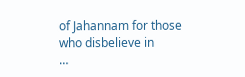of Jahannam for those who disbelieve in
…